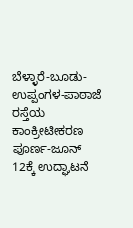ಬೆಳ್ಳಾರೆ-ಬೂಡು-ಉಪ್ಪಂಗಳ-ಪಾಠಾಜೆ ರಸ್ತೆಯ ಕಾಂಕ್ರೀಟೀಕರಣ ಪೂರ್ಣ-ಜೂನ್ 12ಕ್ಕೆ ಉದ್ಘಾಟನೆ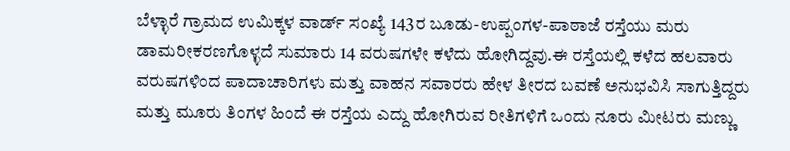ಬೆಳ್ಳಾರೆ ಗ್ರಾಮದ ಉಮಿಕ್ಕಳ ವಾರ್ಡ್ ಸಂಖ್ಯೆ 143ರ ಬೂಡು-ಉಪ್ಪಂಗಳ-ಪಾಠಾಜೆ ರಸ್ತೆಯು ಮರು ಡಾಮರೀಕರಣಗೊಳ್ಳದೆ ಸುಮಾರು 14 ವರುಷಗಳೇ ಕಳೆದು ಹೋಗಿದ್ದವು.ಈ ರಸ್ತೆಯಲ್ಲಿ ಕಳೆದ ಹಲವಾರು ವರುಷಗಳಿಂದ ಪಾದಾಚಾರಿಗಳು ಮತ್ತು ವಾಹನ ಸವಾರರು ಹೇಳ ತೀರದ ಬವಣೆ ಅನುಭವಿಸಿ ಸಾಗುತ್ತಿದ್ದರು‌ ಮತ್ತು ಮೂರು ತಿಂಗಳ ಹಿಂದೆ ಈ ರಸ್ತೆಯ ಎದ್ದು ಹೋಗಿರುವ ರೀತಿಗಳಿಗೆ ಒಂದು ನೂರು ಮೀಟರು ಮಣ್ಣು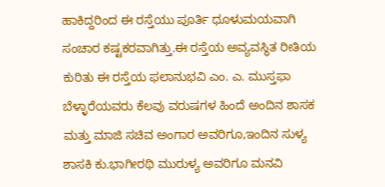ಹಾಕಿದ್ದರಿಂದ ಈ ರಸ್ತೆಯು ಪೂರ್ತಿ ಧೂಳುಮಯವಾಗಿ ಸಂಚಾರ ಕಷ್ಟಕರವಾಗಿತ್ತು.ಈ ರಸ್ತೆಯ ಅವ್ಯವಸ್ಥಿತ ರೀತಿಯ ಕುರಿತು ಈ ರಸ್ತೆಯ ಫಲಾನುಭವಿ ಎಂ. ಎ. ಮುಸ್ತಫಾ ಬೆಳ್ಳಾರೆಯವರು ಕೆಲವು ವರುಷಗಳ ಹಿಂದೆ ಅಂದಿನ ಶಾಸಕ ಮತ್ತು ಮಾಜಿ ಸಚಿವ ಅಂಗಾರ ಅವರಿಗೂ,ಇಂದಿನ ಸುಳ್ಯ ಶಾಸಕಿ ಕು.ಭಾಗೀರಥಿ ಮುರುಳ್ಯ ಅವರಿಗೂ ಮನವಿ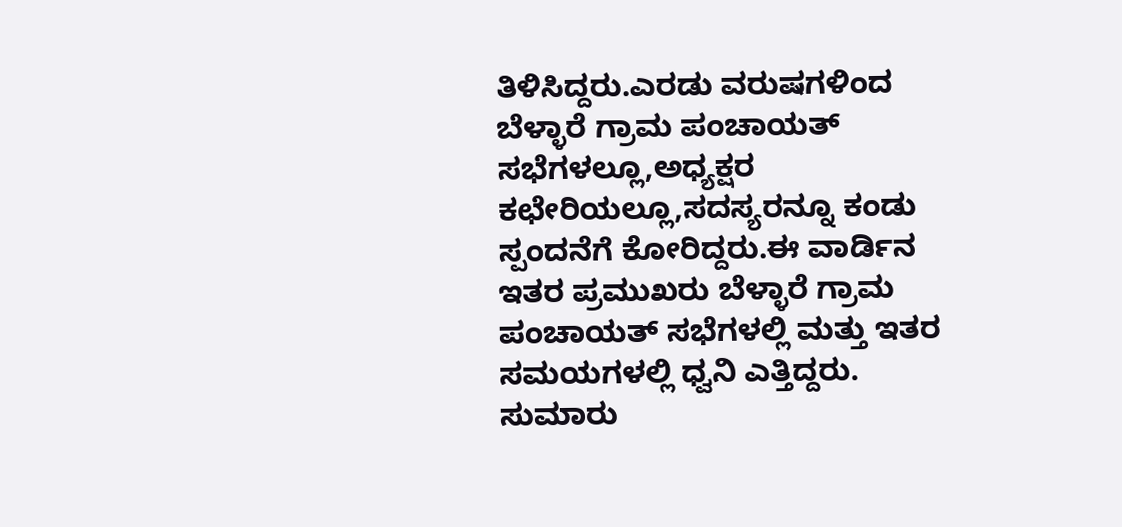ತಿಳಿಸಿದ್ದರು.ಎರಡು ವರುಷಗಳಿಂದ ಬೆಳ್ಳಾರೆ ಗ್ರಾಮ ಪಂಚಾಯತ್ ಸಭೆಗಳಲ್ಲೂ,ಅಧ್ಯಕ್ಷರ ಕಛೇರಿಯಲ್ಲೂ,ಸದಸ್ಯರನ್ನೂ ಕಂಡು ಸ್ಪಂದನೆಗೆ ಕೋರಿದ್ದರು.ಈ ವಾರ್ಡಿನ ಇತರ ಪ್ರಮುಖರು ಬೆಳ್ಳಾರೆ ಗ್ರಾಮ ಪಂಚಾಯತ್ ಸಭೆಗಳಲ್ಲಿ ಮತ್ತು ಇತರ ಸಮಯಗಳಲ್ಲಿ ಧ್ವನಿ ಎತ್ತಿದ್ದರು.  ಸುಮಾರು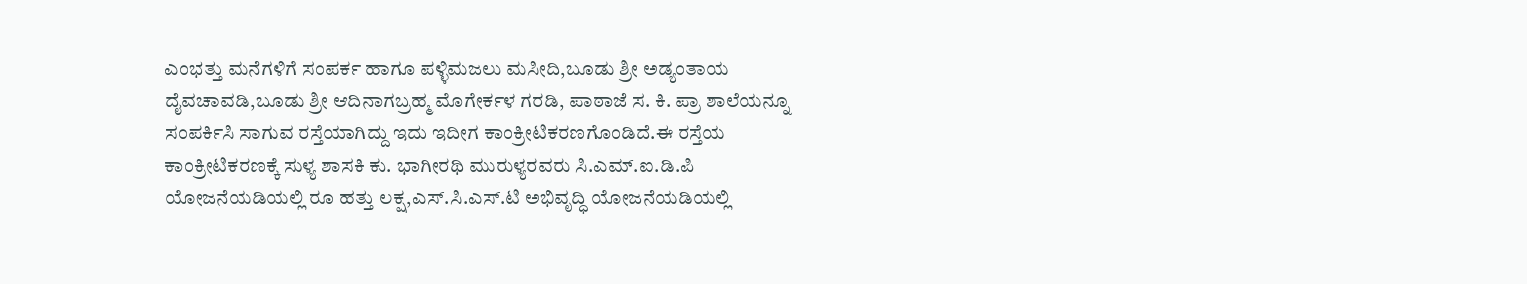ಎಂಭತ್ತು ಮನೆಗಳಿಗೆ ಸಂಪರ್ಕ ಹಾಗೂ ಪಳ್ಳಿಮಜಲು ಮಸೀದಿ,ಬೂಡು ಶ್ರೀ ಅಡ್ಯಂತಾಯ ದೈವಚಾವಡಿ,ಬೂಡು ಶ್ರೀ ಆದಿನಾಗಬ್ರಹ್ಮ ಮೊಗೇರ್ಕಳ ಗರಡಿ, ಪಾಠಾಜೆ ಸ. ಕಿ. ಪ್ರಾ ಶಾಲೆಯನ್ನೂ ಸಂಪರ್ಕಿಸಿ ಸಾಗುವ ರಸ್ತೆಯಾಗಿದ್ದು ಇದು ಇದೀಗ ಕಾಂಕ್ರೀಟಿಕರಣಗೊಂಡಿದೆ.ಈ ರಸ್ತೆಯ ಕಾಂಕ್ರೀಟಿಕರಣಕ್ಕೆ ಸುಳ್ಯ ಶಾಸಕಿ ಕು. ಭಾಗೀರಥಿ ಮುರುಳ್ಯರವರು ಸಿ.ಎಮ್.ಐ.ಡಿ.ಪಿ ಯೋಜನೆಯಡಿಯಲ್ಲಿ ರೂ ಹತ್ತು ಲಕ್ಷ,ಎಸ್.ಸಿ.ಎಸ್.ಟಿ ಅಭಿವೃದ್ಧಿ ಯೋಜನೆಯಡಿಯಲ್ಲಿ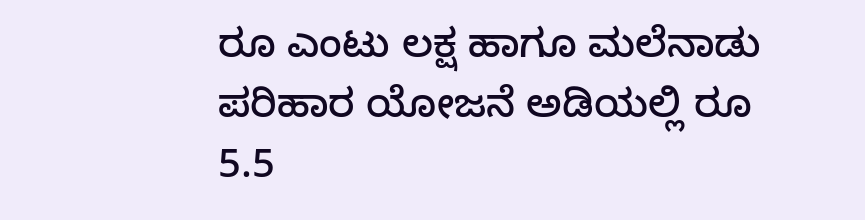ರೂ ಎಂಟು ಲಕ್ಷ ಹಾಗೂ ಮಲೆನಾಡು ಪರಿಹಾರ ಯೋಜನೆ ಅಡಿಯಲ್ಲಿ ರೂ 5.5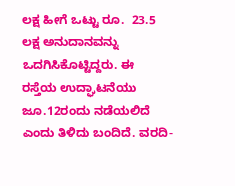ಲಕ್ಷ ಹೀಗೆ ಒಟ್ಟು ರೂ.  23.5 ಲಕ್ಷ ಅನುದಾನವನ್ನು ಒದಗಿಸಿಕೊಟ್ಟಿದ್ದರು. ಈ  ರಸ್ತೆಯ ಉದ್ಘಾಟನೆಯು ಜೂ.12ರಂದು ನಡೆಯಲಿದೆ ಎಂದು ತಿಳಿದು ಬಂದಿದೆ. ವರದಿ-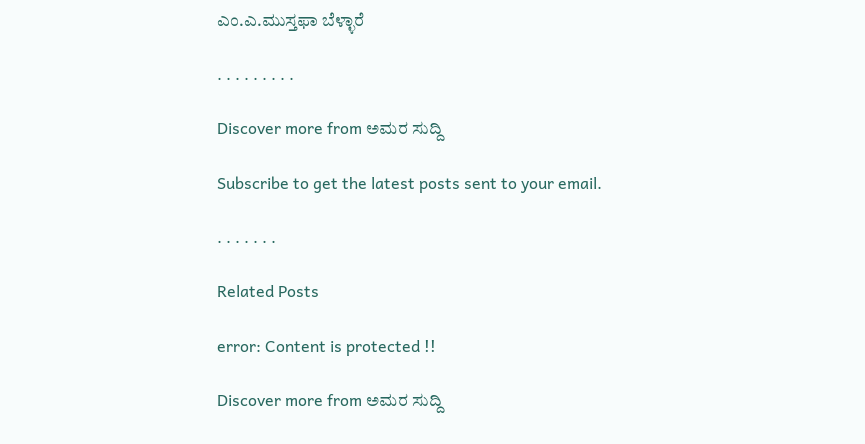ಎಂ.ಎ.ಮುಸ್ತಫಾ ಬೆಳ್ಳಾರೆ

. . . . . . . . .

Discover more from ಅಮರ ಸುದ್ದಿ

Subscribe to get the latest posts sent to your email.

. . . . . . .

Related Posts

error: Content is protected !!

Discover more from ಅಮರ ಸುದ್ದಿ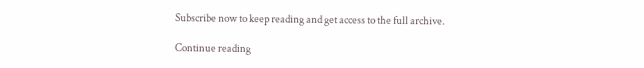Subscribe now to keep reading and get access to the full archive.

Continue reading